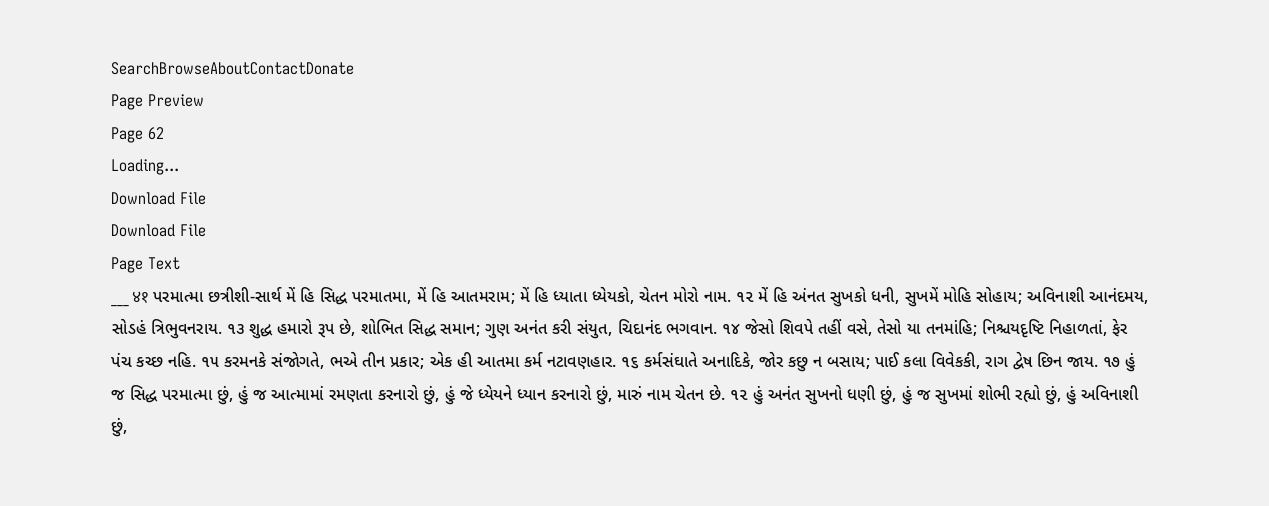SearchBrowseAboutContactDonate
Page Preview
Page 62
Loading...
Download File
Download File
Page Text
___ ४१ પરમાત્મા છત્રીશી-સાર્થ મેં હિ સિદ્ધ પરમાતમા, મેં હિ આતમરામ; મેં હિ ધ્યાતા ધ્યેયકો, ચેતન મોરો નામ. ૧૨ મેં હિ અંનત સુખકો ધની, સુખમેં મોહિ સોહાય; અવિનાશી આનંદમય, સોડહં ત્રિભુવનરાય. ૧૩ શુદ્ધ હમારો રૂપ છે, શોભિત સિદ્ધ સમાન; ગુણ અનંત કરી સંયુત, ચિદાનંદ ભગવાન. ૧૪ જેસો શિવપે તહીં વસે, તેસો યા તનમાંહિ; નિશ્ચયદૃષ્ટિ નિહાળતાં, ફેર પંચ કચ્છ નહિ. ૧૫ કરમનકે સંજોગતે, ભએ તીન પ્રકાર; એક હી આતમા કર્મ નટાવણહાર. ૧૬ કર્મસંઘાતે અનાદિકે, જોર કછુ ન બસાય; પાઈ કલા વિવેકકી, રાગ દ્વેષ છિન જાય. ૧૭ હું જ સિદ્ધ પરમાત્મા છું, હું જ આત્મામાં રમણતા કરનારો છું, હું જે ધ્યેયને ધ્યાન કરનારો છું, મારું નામ ચેતન છે. ૧૨ હું અનંત સુખનો ધણી છું, હું જ સુખમાં શોભી રહ્યો છું, હું અવિનાશી છું,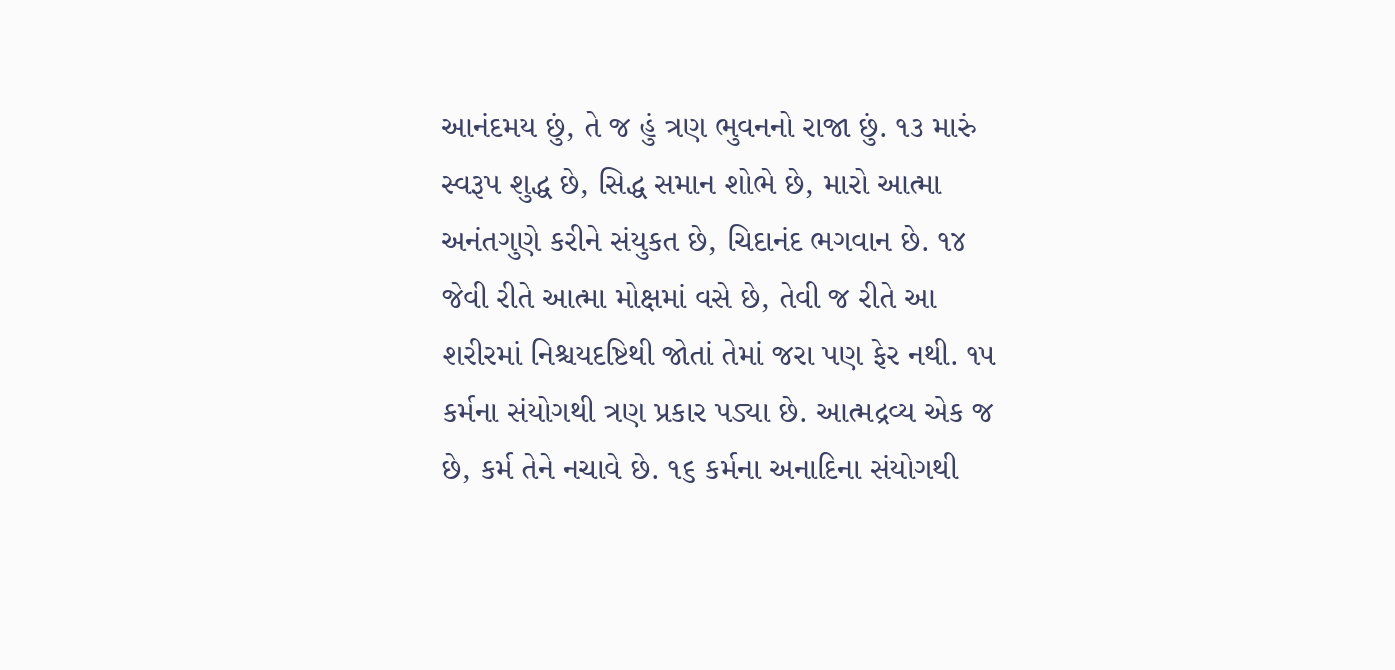આનંદમય છું, તે જ હું ત્રણ ભુવનનો રાજા છું. ૧૩ મારું સ્વરૂપ શુદ્ધ છે, સિદ્ધ સમાન શોભે છે, મારો આત્મા અનંતગુણે કરીને સંયુકત છે, ચિદાનંદ ભગવાન છે. ૧૪ જેવી રીતે આત્મા મોક્ષમાં વસે છે, તેવી જ રીતે આ શરીરમાં નિશ્ચયદષ્ટિથી જોતાં તેમાં જરા પણ ફેર નથી. ૧૫ કર્મના સંયોગથી ત્રણ પ્રકાર પડ્યા છે. આત્મદ્રવ્ય એક જ છે, કર્મ તેને નચાવે છે. ૧૬ કર્મના અનાદિના સંયોગથી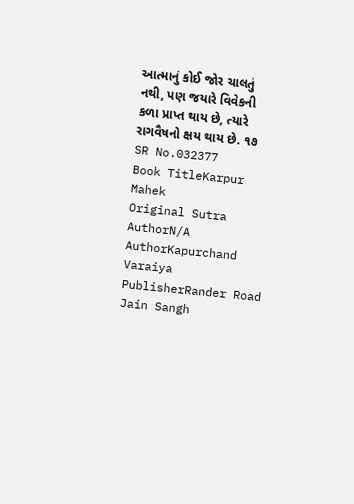આત્માનું કોઈ જોર ચાલતું નથી, પણ જયારે વિવેકની કળા પ્રાપ્ત થાય છે, ત્યારે રાગવૈષનો ક્ષય થાય છે. ૧૭
SR No.032377
Book TitleKarpur Mahek
Original Sutra AuthorN/A
AuthorKapurchand Varaiya
PublisherRander Road Jain Sangh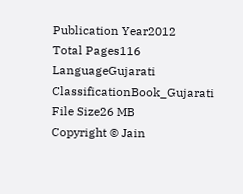Publication Year2012
Total Pages116
LanguageGujarati
ClassificationBook_Gujarati
File Size26 MB
Copyright © Jain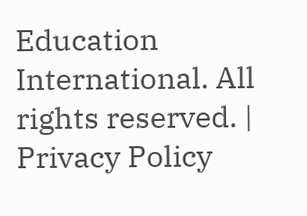Education International. All rights reserved. | Privacy Policy